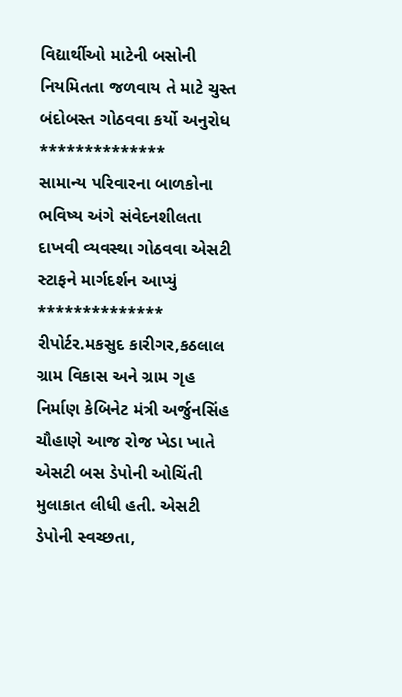વિદ્યાર્થીઓ માટેની બસોની નિયમિતતા જળવાય તે માટે ચુસ્ત બંદોબસ્ત ગોઠવવા કર્યો અનુરોધ
**************
સામાન્ય પરિવારના બાળકોના ભવિષ્ય અંગે સંવેદનશીલતા દાખવી વ્યવસ્થા ગોઠવવા એસટી સ્ટાફને માર્ગદર્શન આપ્યું
**************
રીપોર્ટર.મકસુદ કારીગર,કઠલાલ
ગ્રામ વિકાસ અને ગ્રામ ગૃહ નિર્માણ કેબિનેટ મંત્રી અર્જુનસિંહ ચૌહાણે આજ રોજ ખેડા ખાતે એસટી બસ ડેપોની ઓચિંતી મુલાકાત લીધી હતી. એસટી ડેપોની સ્વચ્છતા,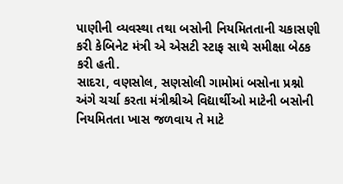પાણીની વ્યવસ્થા તથા બસોની નિયમિતતાની ચકાસણી કરી કેબિનેટ મંત્રી એ એસટી સ્ટાફ સાથે સમીક્ષા બેઠક કરી હતી.
સાદરા, વણસોલ, સણસોલી ગામોમાં બસોના પ્રશ્નો અંગે ચર્ચા કરતા મંત્રીશ્રીએ વિદ્યાર્થીઓ માટેની બસોની નિયમિતતા ખાસ જળવાય તે માટે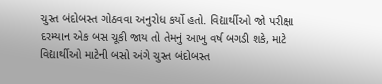ચુસ્ત બંદોબસ્ત ગોઠવવા અનુરોધ કર્યો હતો. વિદ્યાર્થીઓ જો પરીક્ષા દરમ્યાન એક બસ ચૂકી જાય તો તેમનું આખુ વર્ષ બગડી શકે, માટે વિદ્યાર્થીઓ માટેની બસો અંગે ચુસ્ત બંદોબસ્ત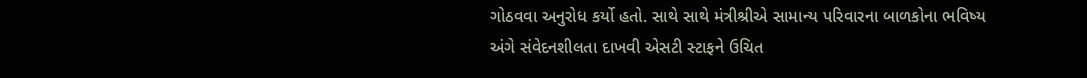ગોઠવવા અનુરોધ કર્યો હતો. સાથે સાથે મંત્રીશ્રીએ સામાન્ય પરિવારના બાળકોના ભવિષ્ય અંગે સંવેદનશીલતા દાખવી એસટી સ્ટાફને ઉચિત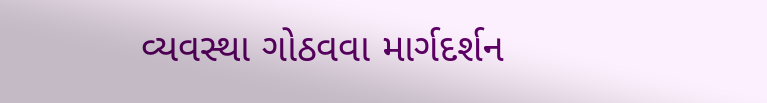વ્યવસ્થા ગોઠવવા માર્ગદર્શન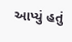આપ્યું હતું